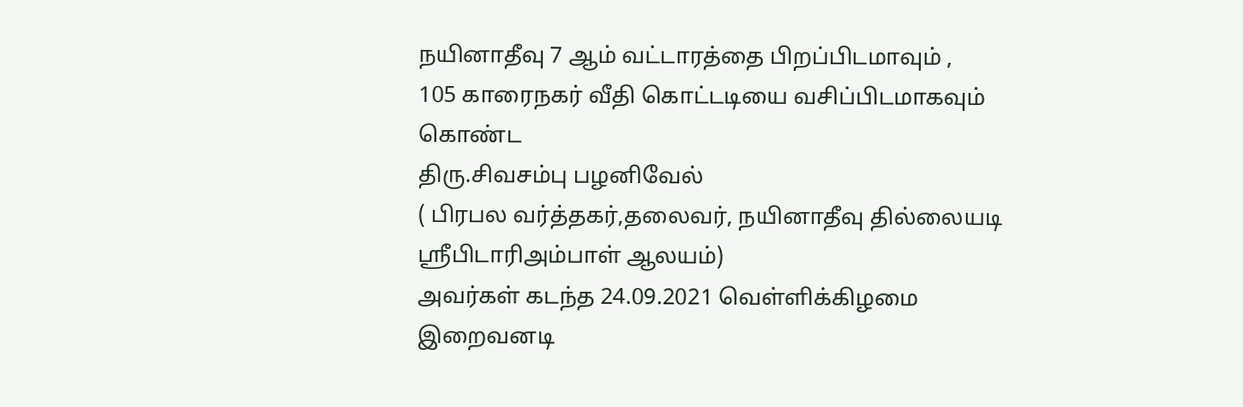நயினாதீவு 7 ஆம் வட்டாரத்தை பிறப்பிடமாவும் ,
105 காரைநகர் வீதி கொட்டடியை வசிப்பிடமாகவும் கொண்ட
திரு.சிவசம்பு பழனிவேல்
( பிரபல வர்த்தகர்,தலைவர், நயினாதீவு தில்லையடி ஸ்ரீபிடாரிஅம்பாள் ஆலயம்)
அவர்கள் கடந்த 24.09.2021 வெள்ளிக்கிழமை இறைவனடி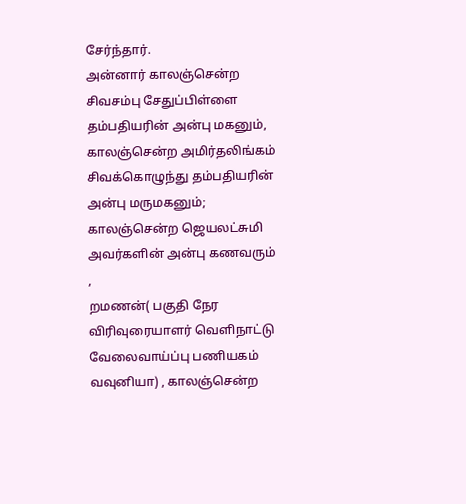சேர்ந்தார்.
அன்னார் காலஞ்சென்ற சிவசம்பு சேதுப்பிள்ளை தம்பதியரின் அன்பு மகனும்,
காலஞ்சென்ற அமிர்தலிங்கம் சிவக்கொழுந்து தம்பதியரின் அன்பு மருமகனும்;
காலஞ்சென்ற ஜெயலட்சுமி அவர்களின் அன்பு கணவரும் ,
றமணன்( பகுதி நேர விரிவுரையாளர் வெளிநாட்டு வேலைவாய்ப்பு பணியகம் வவுனியா) , காலஞ்சென்ற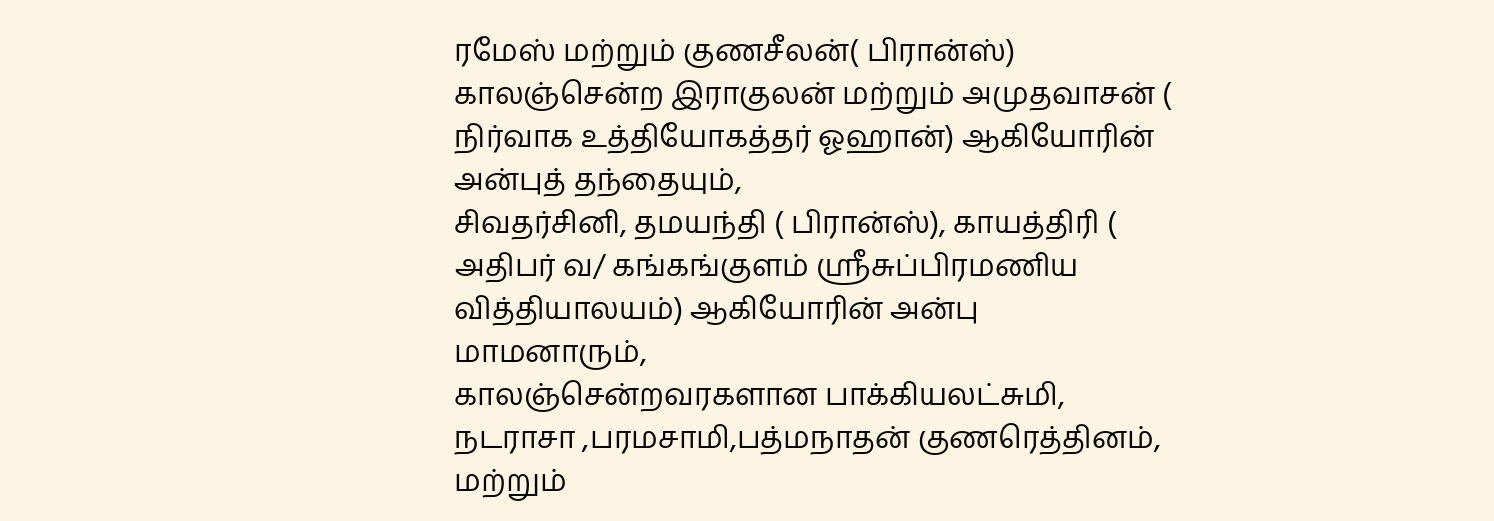ரமேஸ் மற்றும் குணசீலன்( பிரான்ஸ்) காலஞ்சென்ற இராகுலன் மற்றும் அமுதவாசன் ( நிர்வாக உத்தியோகத்தர் ஓஹான்) ஆகியோரின் அன்புத் தந்தையும்,
சிவதர்சினி, தமயந்தி ( பிரான்ஸ்), காயத்திரி ( அதிபர் வ/ கங்கங்குளம் ஸ்ரீசுப்பிரமணிய வித்தியாலயம்) ஆகியோரின் அன்பு மாமனாரும்,
காலஞ்சென்றவரகளான பாக்கியலட்சுமி, நடராசா ,பரமசாமி,பத்மநாதன் குணரெத்தினம், மற்றும்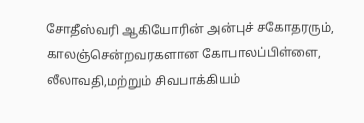சோதீஸ்வரி ஆகியோரின் அன்புச் சகோதரரும்,
காலஞ்சென்றவரகளான கோபாலப்பிள்ளை, லீலாவதி,மற்றும் சிவபாக்கியம்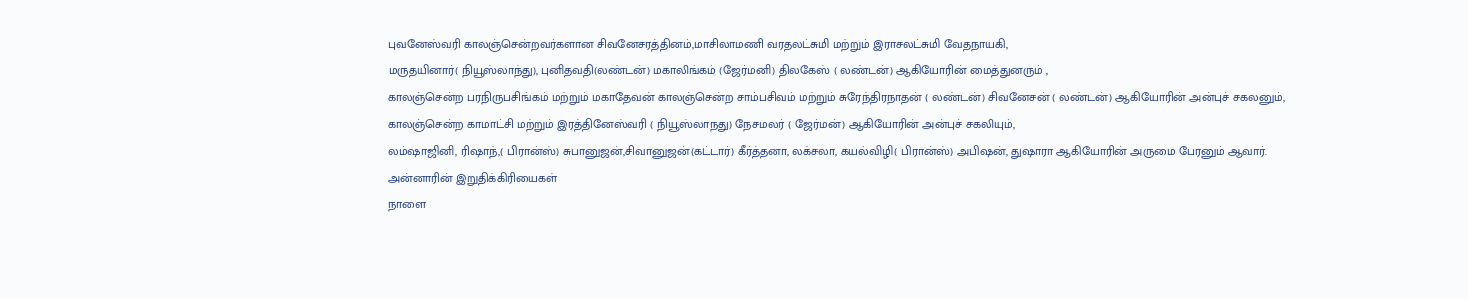புவனேஸ்வரி காலஞ்சென்றவர்களான சிவனேசரத்தினம்,மாசிலாமணி வரதலட்சுமி மற்றும் இராசலட்சுமி வேதநாயகி,
மருதயினார்( நியூஸ்லாந்து), புனிதவதி(லண்டன்) மகாலிங்கம் (ஜேர்மனி) திலகேஸ் ( லண்டன்) ஆகியோரின் மைத்துனரும் ,
காலஞ்சென்ற பரநிருபசிங்கம் மற்றும் மகாதேவன் காலஞ்சென்ற சாம்பசிவம் மற்றும் சுரேந்திரநாதன் ( லண்டன்) சிவனேசன் ( லண்டன்) ஆகியோரின் அன்புச் சகலனும்,
காலஞ்சென்ற காமாட்சி மற்றும் இரத்தினேஸ்வரி ( நியூஸ்லாநது) நேசமலர் ( ஜேர்மன்) ஆகியோரின் அன்புச் சகலியும்,
லம்ஷாஜினி, ரிஷாந்,( பிரான்ஸ்) சுபானுஜன்,சிவானுஜன்(கட்டார்) கீர்த்தனா, லக்சலா, கயல்விழி( பிரான்ஸ்) அபிஷன், துஷாரா ஆகியோரின் அருமை பேரனும் ஆவார்.
அன்னாரின் இறுதிக்கிரியைகள்
நாளை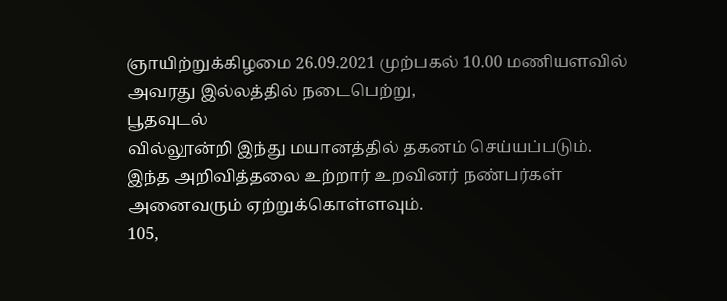ஞாயிற்றுக்கிழமை 26.09.2021 முற்பகல் 10.00 மணியளவில் அவரது இல்லத்தில் நடைபெற்று,
பூதவுடல்
வில்லூன்றி இந்து மயானத்தில் தகனம் செய்யப்படும்.
இந்த அறிவித்தலை உற்றார் உறவினர் நண்பர்கள் அனைவரும் ஏற்றுக்கொள்ளவும்.
105,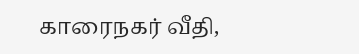காரைநகர் வீதி,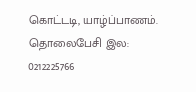கொட்டடி, யாழ்ப்பாணம்.
தொலைபேசி இல: 0212225766